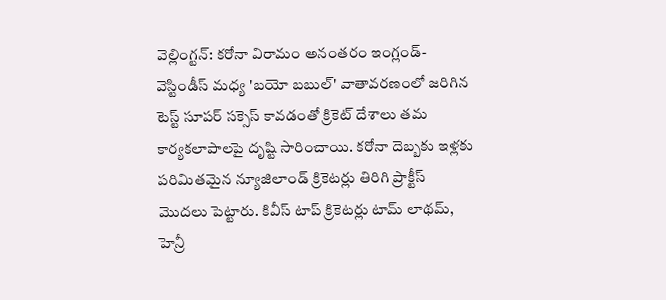వెల్లింగ్టన్: కరోనా విరామం అనంతరం ఇంగ్లండ్-వెస్టిండీస్ మధ్య 'బయో బబుల్' వాతావరణంలో జరిగిన టెస్ట్ సూపర్ సక్సెస్ కావడంతో క్రికెట్ దేశాలు తమ కార్యకలాపాలపై దృష్టి సారించాయి. కరోనా దెబ్బకు ఇళ్లకు పరిమితమైన న్యూజిలాండ్ క్రికెటర్లు తిరిగి ప్రాక్టీస్ మొదలు పెట్టారు. కివీస్ టాప్ క్రికెటర్లు టామ్ లాథమ్, హెన్రీ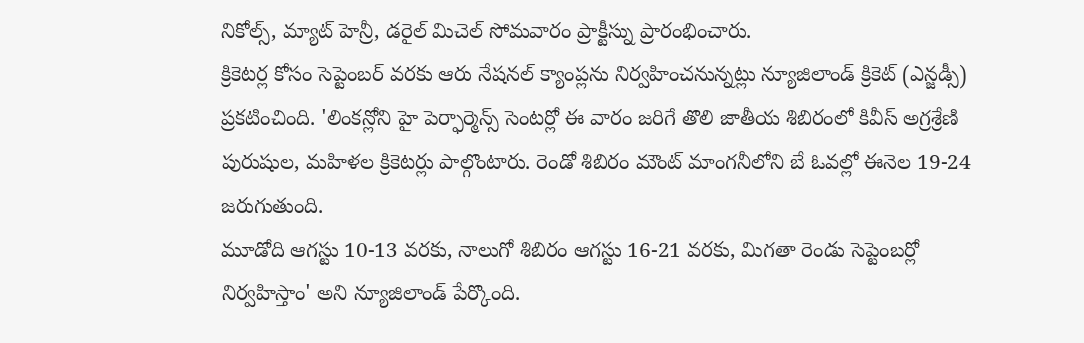నికోల్స్, మ్యాట్ హెన్రీ, డరైల్ మిచెల్ సోమవారం ప్రాక్టీస్ను ప్రారంభించారు.
క్రికెటర్ల కోసం సెప్టెంబర్ వరకు ఆరు నేషనల్ క్యాంప్లను నిర్వహించనున్నట్లు న్యూజిలాండ్ క్రికెట్ (ఎన్జడ్సీ) ప్రకటించింది. 'లింకన్లోని హై పెర్ఫార్మెన్స్ సెంటర్లో ఈ వారం జరిగే తొలి జాతీయ శిబిరంలో కివీస్ అగ్రశ్రేణి పురుషుల, మహిళల క్రికెటర్లు పాల్గొంటారు. రెండో శిబిరం మౌంట్ మాంగనీలోని బే ఓవల్లో ఈనెల 19-24 జరుగుతుంది.
మూడోది ఆగస్టు 10-13 వరకు, నాలుగో శిబిరం ఆగస్టు 16-21 వరకు, మిగతా రెండు సెప్టెంబర్లో నిర్వహిస్తాం' అని న్యూజిలాండ్ పేర్కొంది.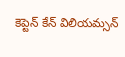కెప్టెన్ కేన్ విలియమ్సన్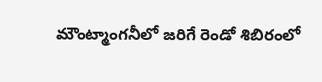మౌంట్మాంగనీలో జరిగే రెండో శిబిరంలో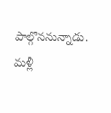పాల్గొననున్నాడు. మళ్లీ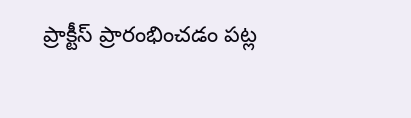ప్రాక్టీస్ ప్రారంభించడం పట్ల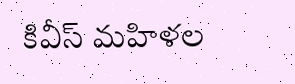కివీస్ మహిళల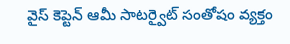వైస్ కెప్టెన్ ఆమీ సాటర్వైట్ సంతోషం వ్యక్తం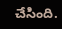చేసింది.